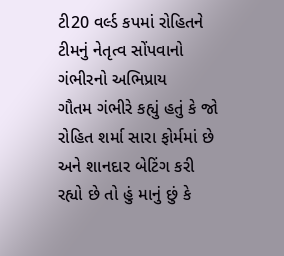ટી20 વર્લ્ડ કપમાં રોહિતને ટીમનું નેતૃત્વ સોંપવાનો ગંભીરનો અભિપ્રાય
ગૌતમ ગંભીરે કહ્યું હતું કે જો રોહિત શર્મા સારા ફોર્મમાં છે અને શાનદાર બેટિંગ કરી રહ્યો છે તો હું માનું છું કે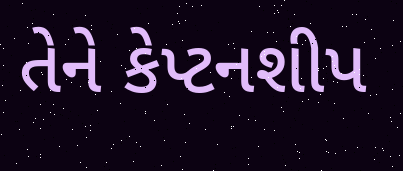તેને કેપ્ટનશીપ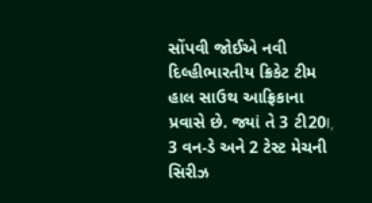સોંપવી જોઈએ નવી દિલ્હીભારતીય ક્રિકેટ ટીમ હાલ સાઉથ આફ્રિકાના પ્રવાસે છે. જ્યાં તે 3 ટી20I, 3 વન-ડે અને 2 ટેસ્ટ મેચની સિરીઝ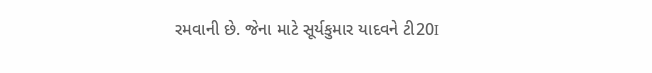રમવાની છે. જેના માટે સૂર્યકુમાર યાદવને ટી20I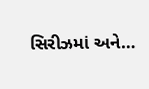સિરીઝમાં અને…